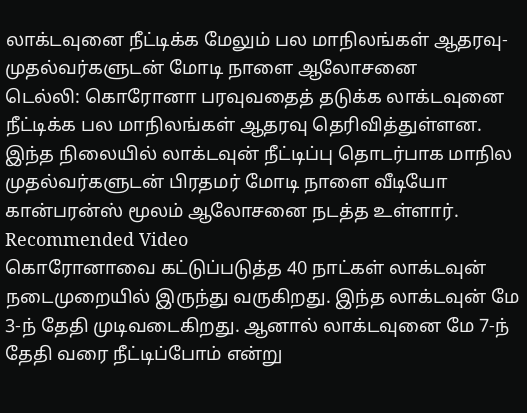லாக்டவுனை நீட்டிக்க மேலும் பல மாநிலங்கள் ஆதரவு- முதல்வர்களுடன் மோடி நாளை ஆலோசனை
டெல்லி: கொரோனா பரவுவதைத் தடுக்க லாக்டவுனை நீட்டிக்க பல மாநிலங்கள் ஆதரவு தெரிவித்துள்ளன. இந்த நிலையில் லாக்டவுன் நீட்டிப்பு தொடர்பாக மாநில முதல்வர்களுடன் பிரதமர் மோடி நாளை வீடியோ கான்பரன்ஸ் மூலம் ஆலோசனை நடத்த உள்ளார்.
Recommended Video
கொரோனாவை கட்டுப்படுத்த 40 நாட்கள் லாக்டவுன் நடைமுறையில் இருந்து வருகிறது. இந்த லாக்டவுன் மே 3-ந் தேதி முடிவடைகிறது. ஆனால் லாக்டவுனை மே 7-ந் தேதி வரை நீட்டிப்போம் என்று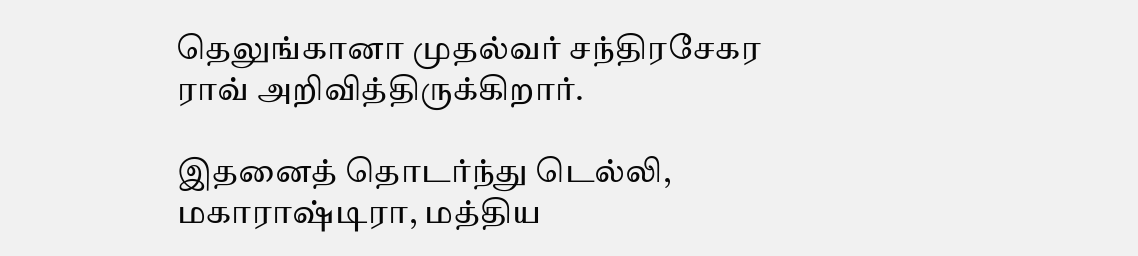தெலுங்கானா முதல்வர் சந்திரசேகர ராவ் அறிவித்திருக்கிறார்.

இதனைத் தொடர்ந்து டெல்லி, மகாராஷ்டிரா, மத்திய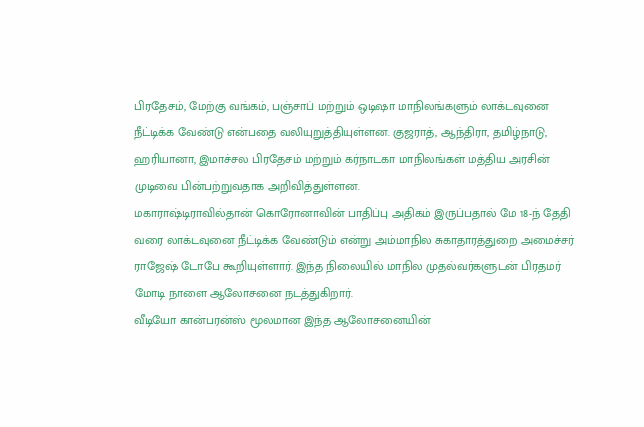பிரதேசம், மேற்கு வங்கம், பஞ்சாப் மற்றும் ஒடிஷா மாநிலங்களும் லாக்டவுனை நீட்டிக்க வேண்டு என்பதை வலியுறுத்தியுள்ளன. குஜராத், ஆந்திரா, தமிழ்நாடு, ஹரியானா, இமாச்சல பிரதேசம் மற்றும் கர்நாடகா மாநிலங்கள் மத்திய அரசின் முடிவை பின்பற்றுவதாக அறிவித்துள்ளன.
மகாராஷ்டிராவில்தான் கொரோனாவின் பாதிப்பு அதிகம் இருப்பதால் மே 18-ந் தேதி வரை லாக்டவுனை நீட்டிக்க வேண்டும் என்று அம்மாநில சுகாதாரத்துறை அமைச்சர் ராஜேஷ் டோபே கூறியுள்ளார். இந்த நிலையில் மாநில முதல்வர்களுடன் பிரதமர் மோடி நாளை ஆலோசனை நடத்துகிறார்.
வீடியோ கான்பரன்ஸ் மூலமான இந்த ஆலோசனையின்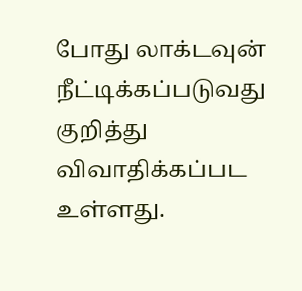போது லாக்டவுன் நீட்டிக்கப்படுவது குறித்து விவாதிக்கப்பட உள்ளது.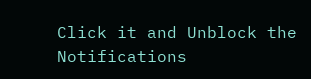Click it and Unblock the Notifications